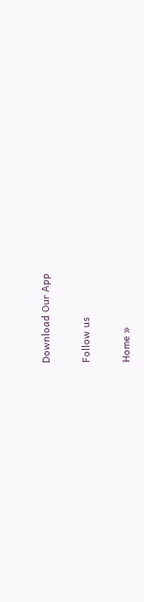Download Our App

Follow us

Home »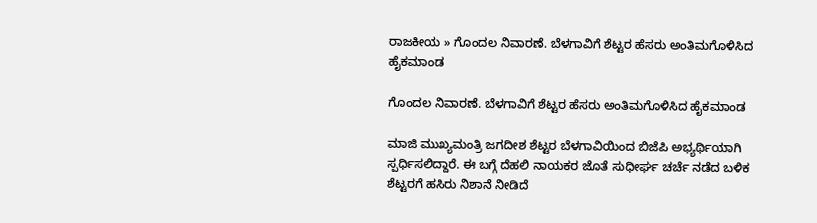ರಾಜಕೀಯ » ಗೊಂದಲ ನಿವಾರಣೆ. ಬೆಳಗಾವಿಗೆ ಶೆಟ್ಟರ ಹೆಸರು ಅಂತಿಮಗೊಳಿಸಿದ ಹೈಕಮಾಂಡ

ಗೊಂದಲ ನಿವಾರಣೆ. ಬೆಳಗಾವಿಗೆ ಶೆಟ್ಟರ ಹೆಸರು ಅಂತಿಮಗೊಳಿಸಿದ ಹೈಕಮಾಂಡ

ಮಾಜಿ ಮುಖ್ಯಮಂತ್ರಿ ಜಗದೀಶ ಶೆಟ್ಟರ ಬೆಳಗಾವಿಯಿಂದ ಬಿಜೆಪಿ ಅಭ್ಯರ್ಥಿಯಾಗಿ ಸ್ಪರ್ಧಿಸಲಿದ್ದಾರೆ. ಈ ಬಗ್ಗೆ ದೆಹಲಿ ನಾಯಕರ ಜೊತೆ ಸುಧೀರ್ಘ ಚರ್ಚೆ ನಡೆದ ಬಳಿಕ ಶೆಟ್ಟರಗೆ ಹಸಿರು ನಿಶಾನೆ ನೀಡಿದೆ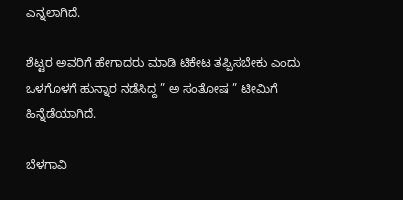ಎನ್ನಲಾಗಿದೆ.

ಶೆಟ್ಟರ ಅವರಿಗೆ ಹೇಗಾದರು ಮಾಡಿ ಟಿಕೇಟ ತಪ್ಪಿಸಬೇಕು ಎಂದು ಒಳಗೊಳಗೆ ಹುನ್ನಾರ ನಡೆಸಿದ್ದ ” ಅ ಸಂತೋಷ ” ಟೀಮಿಗೆ ಹಿನ್ನೆಡೆಯಾಗಿದೆ.

ಬೆಳಗಾವಿ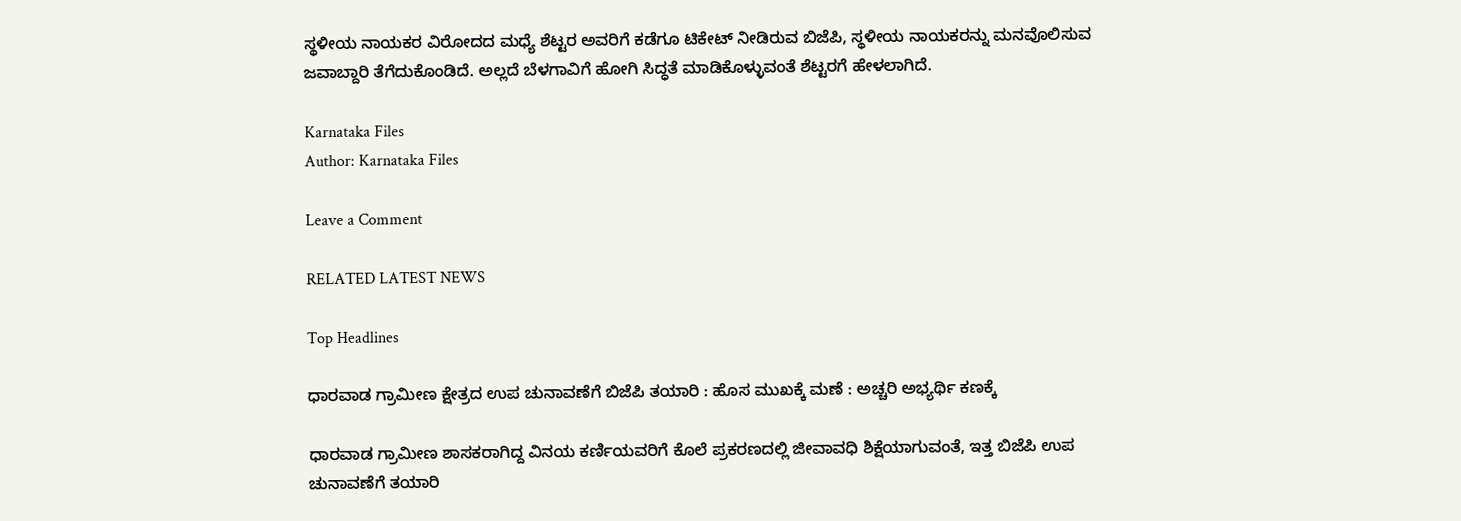ಸ್ಥಳೀಯ ನಾಯಕರ ವಿರೋದದ ಮಧ್ಯೆ ಶೆಟ್ಟರ ಅವರಿಗೆ ಕಡೆಗೂ ಟಿಕೇಟ್ ನೀಡಿರುವ ಬಿಜೆಪಿ, ಸ್ಥಳೀಯ ನಾಯಕರನ್ನು ಮನವೊಲಿಸುವ ಜವಾಬ್ದಾರಿ ತೆಗೆದುಕೊಂಡಿದೆ. ಅಲ್ಲದೆ ಬೆಳಗಾವಿಗೆ ಹೋಗಿ ಸಿದ್ಧತೆ ಮಾಡಿಕೊಳ್ಳುವಂತೆ ಶೆಟ್ಟರಗೆ ಹೇಳಲಾಗಿದೆ.

Karnataka Files
Author: Karnataka Files

Leave a Comment

RELATED LATEST NEWS

Top Headlines

ಧಾರವಾಡ ಗ್ರಾಮೀಣ ಕ್ಷೇತ್ರದ ಉಪ ಚುನಾವಣೆಗೆ ಬಿಜೆಪಿ ತಯಾರಿ : ಹೊಸ ಮುಖಕ್ಕೆ ಮಣೆ : ಅಚ್ಚರಿ ಅಭ್ಯರ್ಥಿ ಕಣಕ್ಕೆ

ಧಾರವಾಡ ಗ್ರಾಮೀಣ ಶಾಸಕರಾಗಿದ್ದ ವಿನಯ ಕರ್ಣಿಯವರಿಗೆ ಕೊಲೆ ಪ್ರಕರಣದಲ್ಲಿ ಜೀವಾವಧಿ ಶಿಕ್ಷೆಯಾಗುವಂತೆ, ಇತ್ತ ಬಿಜೆಪಿ ಉಪ ಚುನಾವಣೆಗೆ ತಯಾರಿ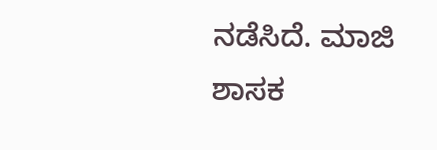ನಡೆಸಿದೆ. ಮಾಜಿ ಶಾಸಕ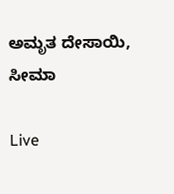ಅಮೃತ ದೇಸಾಯಿ, ಸೀಮಾ

Live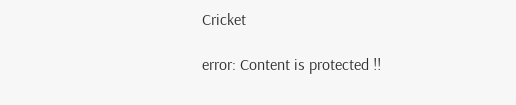Cricket

error: Content is protected !!